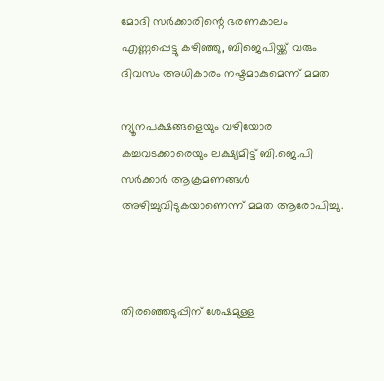മോദി സര്‍ക്കാരിന്റെ ഭരണകാലം എണ്ണപ്പെട്ടു കഴിഞ്ഞു, ബിജെപിയ്ക്ക് വരും ദിവസം അധികാരം നഷ്ടമാകുമെന്ന് മമത

ന്യൂനപക്ഷങ്ങളെയും വഴിയോര കച്ചവടക്കാരെയും ലക്ഷ്യമിട്ട് ബി.ജെ.പി സര്‍ക്കാര്‍ ആക്രമണങ്ങള്‍ അഴിച്ചുവിടുകയാണെന്ന് മമത ആരോപിച്ചു.



തിരഞ്ഞെടുപ്പിന് ശേഷമുള്ള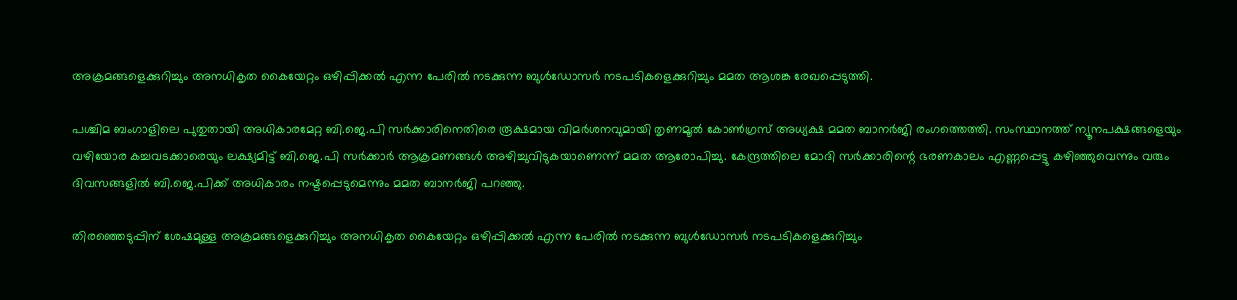അക്രമങ്ങളെക്കുറിച്ചും അനധികൃത കൈയേറ്റം ഒഴിപ്പിക്കല്‍ എന്ന പേരില്‍ നടക്കുന്ന ബുള്‍ഡോസര്‍ നടപടികളെക്കുറിച്ചും മമത ആശങ്ക രേഖപ്പെടുത്തി.

പശ്ചിമ ബംഗാളിലെ പുതുതായി അധികാരമേറ്റ ബി.ജെ.പി സര്‍ക്കാരിനെതിരെ രൂക്ഷമായ വിമര്‍ശനവുമായി തൃണമൂല്‍ കോണ്‍ഗ്രസ് അധ്യക്ഷ മമത ബാനര്‍ജി രംഗത്തെത്തി. സംസ്ഥാനത്ത് ന്യൂനപക്ഷങ്ങളെയും വഴിയോര കച്ചവടക്കാരെയും ലക്ഷ്യമിട്ട് ബി.ജെ.പി സര്‍ക്കാര്‍ ആക്രമണങ്ങള്‍ അഴിച്ചുവിടുകയാണെന്ന് മമത ആരോപിച്ചു. കേന്ദ്രത്തിലെ മോദി സര്‍ക്കാരിന്റെ ഭരണകാലം എണ്ണപ്പെട്ടു കഴിഞ്ഞുവെന്നും വരും ദിവസങ്ങളില്‍ ബി.ജെ.പിക്ക് അധികാരം നഷ്ടപ്പെടുമെന്നും മമത ബാനര്‍ജി പറഞ്ഞു.

തിരഞ്ഞെടുപ്പിന് ശേഷമുള്ള അക്രമങ്ങളെക്കുറിച്ചും അനധികൃത കൈയേറ്റം ഒഴിപ്പിക്കല്‍ എന്ന പേരില്‍ നടക്കുന്ന ബുള്‍ഡോസര്‍ നടപടികളെക്കുറിച്ചും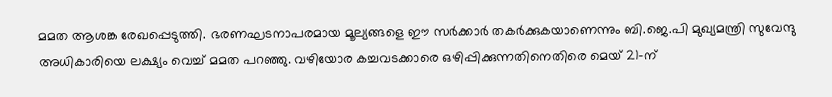മമത ആശങ്ക രേഖപ്പെടുത്തി. ഭരണഘടനാപരമായ മൂല്യങ്ങളെ ഈ സര്‍ക്കാര്‍ തകര്‍ക്കുകയാണെന്നും ബി.ജെ.പി മുഖ്യമന്ത്രി സുവേന്ദു അധികാരിയെ ലക്ഷ്യം വെച്ച് മമത പറഞ്ഞു. വഴിയോര കച്ചവടക്കാരെ ഒഴിപ്പിക്കുന്നതിനെതിരെ മെയ് 21-ന്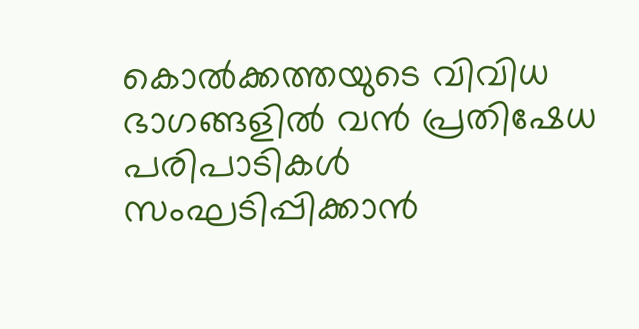കൊല്‍ക്കത്തയുടെ വിവിധ ഭാഗങ്ങളില്‍ വന്‍ പ്രതിഷേധ പരിപാടികള്‍ സംഘടിപ്പിക്കാന്‍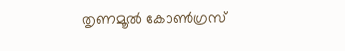തൃണമൂല്‍ കോണ്‍ഗ്രസ്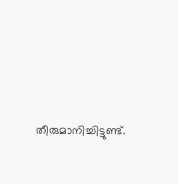തീരുമാനിച്ചിട്ടുണ്ട്.